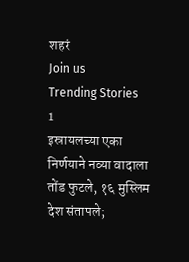शहरं
Join us
Trending Stories
1
इस्रायलच्या एका निर्णयाने नव्या वादाला तोंड फुटले, १६ मुस्लिम देश संतापले;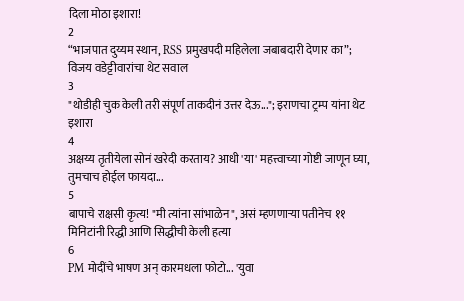दिला मोठा इशारा!
2
“भाजपात दुय्यम स्थान, RSS प्रमुखपदी महिलेला जबाबदारी देणार का”; विजय वडेट्टीवारांचा थेट सवाल
3
"थोडीही चुक केली तरी संपूर्ण ताकदीनं उत्तर देऊ..."; इराणचा ट्रम्प यांना थेट इशारा
4
अक्षय्य तृतीयेला सोनं खरेदी करताय? आधी 'या' महत्त्वाच्या गोष्टी जाणून घ्या, तुमचाच होईल फायदा...
5
बापाचे राक्षसी कृत्य! "मी त्यांना सांभाळेन", असं म्हणणाऱ्या पतीनेच ११ मिनिटांनी रिद्धी आणि सिद्धीची केली हत्या
6
PM मोदींचे भाषण अन् कारमधला फोटो... 'युवा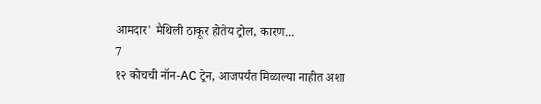आमदार' मैथिली ठाकूर होतेय ट्रोल, कारण...
7
१२ कोचची नॉन-AC ट्रेन, आजपर्यंत मिळाल्या नाहीत अशा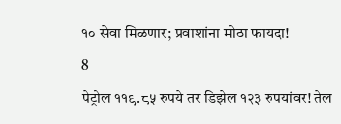१० सेवा मिळणार; प्रवाशांना मोठा फायदा!
8
पेट्रोल ११९.८५ रुपये तर डिझेल १२३ रुपयांवर! तेल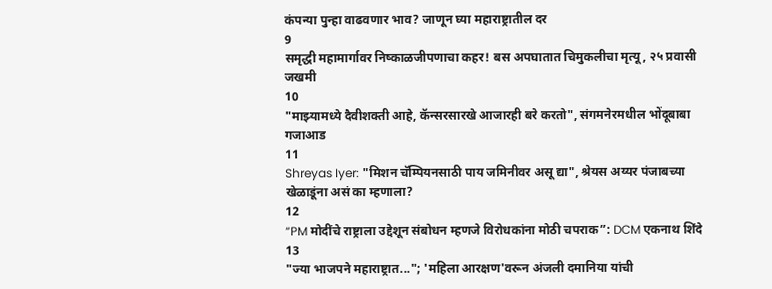कंपन्या पुन्हा वाढवणार भाव? जाणून घ्या महाराष्ट्रातील दर
9
समृद्धी महामार्गावर निष्काळजीपणाचा कहर! बस अपघातात चिमुकलीचा मृत्यू, २५ प्रवासी जखमी
10
"माझ्यामध्ये दैवीशक्ती आहे, कॅन्सरसारखे आजारही बरे करतो", संगमनेरमधील भोंदूबाबा गजाआड
11
Shreyas Iyer: "मिशन चॅम्पियनसाठी पाय जमिनीवर असू द्या", श्रेयस अय्यर पंजाबच्या खेळाडूंना असं का म्हणाला?
12
“PM मोदींचे राष्ट्राला उद्देशून संबोधन म्हणजे विरोधकांना मोठी चपराक”: DCM एकनाथ शिंदे
13
"ज्या भाजपने महाराष्ट्रात..."; 'महिला आरक्षण'वरून अंजली दमानिया यांची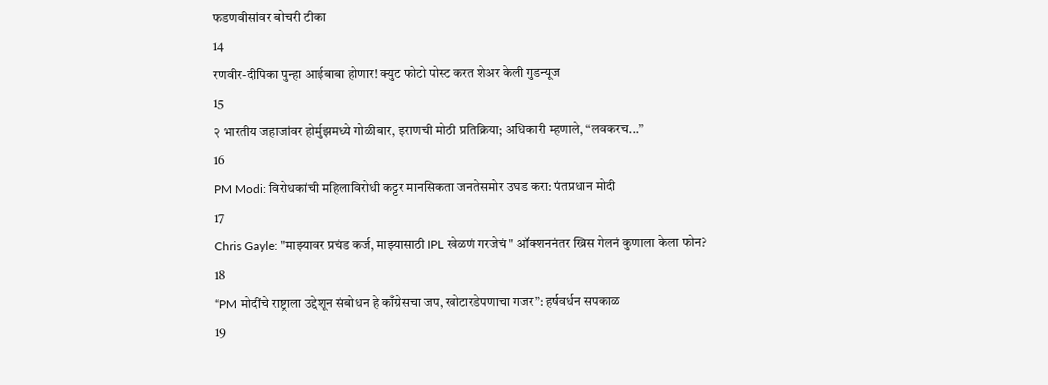फडणवीसांवर बोचरी टीका
14
रणवीर-दीपिका पुन्हा आईबाबा होणार! क्युट फोटो पोस्ट करत शेअर केली गुडन्यूज
15
२ भारतीय जहाजांवर होर्मुझमध्ये गोळीबार, इराणची मोठी प्रतिक्रिया; अधिकारी म्हणाले, “लवकरच...”
16
PM Modi: विरोधकांची महिलाविरोधी कट्टर मानसिकता जनतेसमोर उघड करा: पंतप्रधान मोदी
17
Chris Gayle: "माझ्यावर प्रचंड कर्ज, माझ्यासाठी IPL खेळणं गरजेचं" ऑक्शननंतर ख्रिस गेलनं कुणाला केला फोन?
18
“PM मोदींचे राष्ट्राला उद्देशून संबोधन हे काँग्रेसचा जप, खोटारडेपणाचा गजर”: हर्षवर्धन सपकाळ
19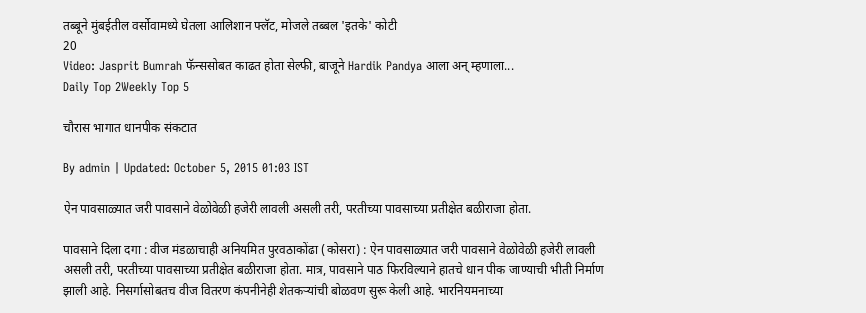तब्बूने मुंबईतील वर्सोवामध्ये घेतला आलिशान फ्लॅट, मोजले तब्बल 'इतके' कोटी
20
Video: Jasprit Bumrah फॅन्ससोबत काढत होता सेल्फी, बाजूने Hardik Pandya आला अन् म्हणाला...
Daily Top 2Weekly Top 5

चौरास भागात धानपीक संकटात

By admin | Updated: October 5, 2015 01:03 IST

ऐन पावसाळ्यात जरी पावसाने वेळोवेळी हजेरी लावली असली तरी, परतीच्या पावसाच्या प्रतीक्षेत बळीराजा होता.

पावसाने दिला दगा : वीज मंडळाचाही अनियमित पुरवठाकोंढा (कोसरा) : ऐन पावसाळ्यात जरी पावसाने वेळोवेळी हजेरी लावली असली तरी, परतीच्या पावसाच्या प्रतीक्षेत बळीराजा होता. मात्र, पावसाने पाठ फिरविल्याने हातचे धान पीक जाण्याची भीती निर्माण झाली आहे. निसर्गासोबतच वीज वितरण कंपनीनेही शेतकऱ्यांची बोळवण सुरू केली आहे. भारनियमनाच्या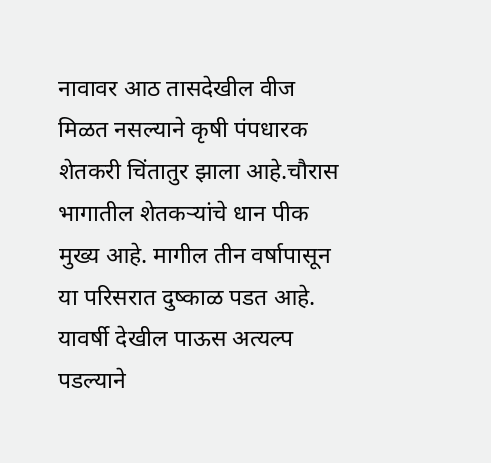नावावर आठ तासदेखील वीज मिळत नसल्याने कृषी पंपधारक शेतकरी चिंतातुर झाला आहे.चौरास भागातील शेतकऱ्यांचे धान पीक मुख्य आहे. मागील तीन वर्षापासून या परिसरात दुष्काळ पडत आहे. यावर्षी देखील पाऊस अत्यल्प पडल्याने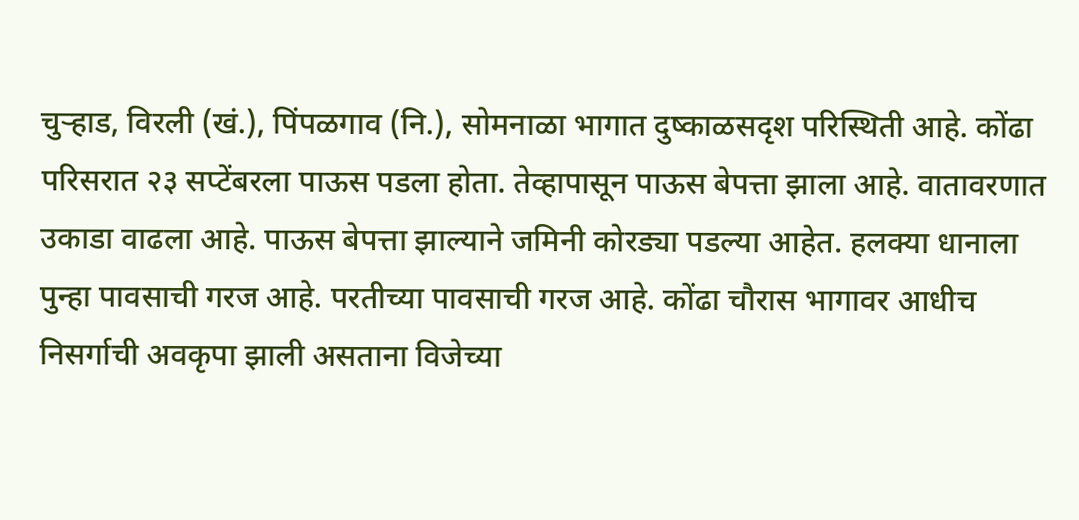चुऱ्हाड, विरली (खं.), पिंपळगाव (नि.), सोमनाळा भागात दुष्काळसदृश परिस्थिती आहे. कोंढा परिसरात २३ सप्टेंबरला पाऊस पडला होता. तेव्हापासून पाऊस बेपत्ता झाला आहे. वातावरणात उकाडा वाढला आहे. पाऊस बेपत्ता झाल्याने जमिनी कोरड्या पडल्या आहेत. हलक्या धानाला पुन्हा पावसाची गरज आहे. परतीच्या पावसाची गरज आहे. कोंढा चौरास भागावर आधीच निसर्गाची अवकृपा झाली असताना विजेच्या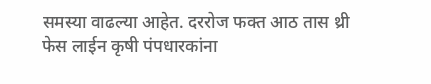समस्या वाढल्या आहेत. दररोज फक्त आठ तास थ्री फेस लाईन कृषी पंपधारकांना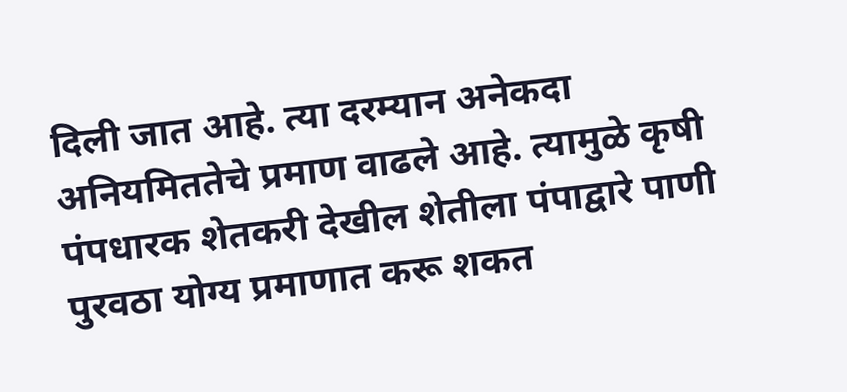दिली जात आहे. त्या दरम्यान अनेकदा अनियमिततेचे प्रमाण वाढले आहे. त्यामुळे कृषी पंपधारक शेतकरी देखील शेतीला पंपाद्वारे पाणी पुरवठा योग्य प्रमाणात करू शकत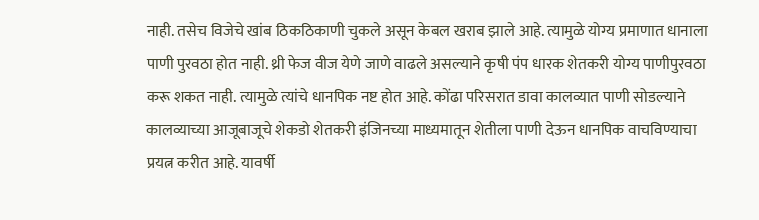नाही. तसेच विजेचे खांब ठिकठिकाणी चुकले असून केबल खराब झाले आहे. त्यामुळे योग्य प्रमाणात धानाला पाणी पुरवठा होत नाही. थ्री फेज वीज येणे जाणे वाढले असल्याने कृषी पंप धारक शेतकरी योग्य पाणीपुरवठा करू शकत नाही. त्यामुळे त्यांचे धानपिक नष्ट होत आहे. कोंढा परिसरात डावा कालव्यात पाणी सोडल्याने कालव्याच्या आजूबाजूचे शेकडो शेतकरी इंजिनच्या माध्यमातून शेतीला पाणी देऊन धानपिक वाचविण्याचा प्रयत्न करीत आहे. यावर्षी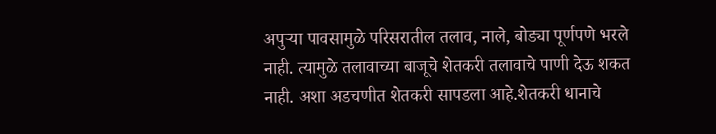अपुऱ्या पावसामुळे परिसरातील तलाव, नाले, बोड्या पूर्णपणे भरले नाही. त्यामुळे तलावाच्या बाजूचे शेतकरी तलावाचे पाणी देऊ शकत नाही. अशा अडचणीत शेतकरी सापडला आहे.शेतकरी धानाचे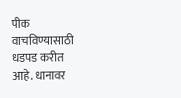पीक वाचविण्यासाठी धडपड करीत आहे. धानावर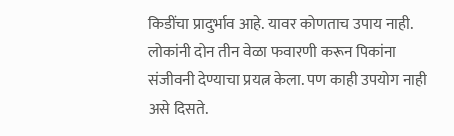किडींचा प्रादुर्भाव आहे. यावर कोणताच उपाय नाही. लोकांनी दोन तीन वेळा फवारणी करून पिकांना संजीवनी देण्याचा प्रयत्न केला. पण काही उपयोग नाही असे दिसते.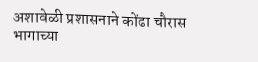अशावेळी प्रशासनाने कोंढा चौरास भागाच्या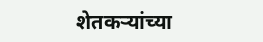शेतकऱ्यांच्या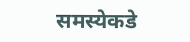समस्येकडे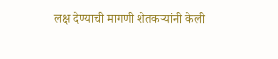लक्ष देण्याची मागणी शेतकऱ्यांनी केली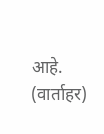आहे. (वार्ताहर)